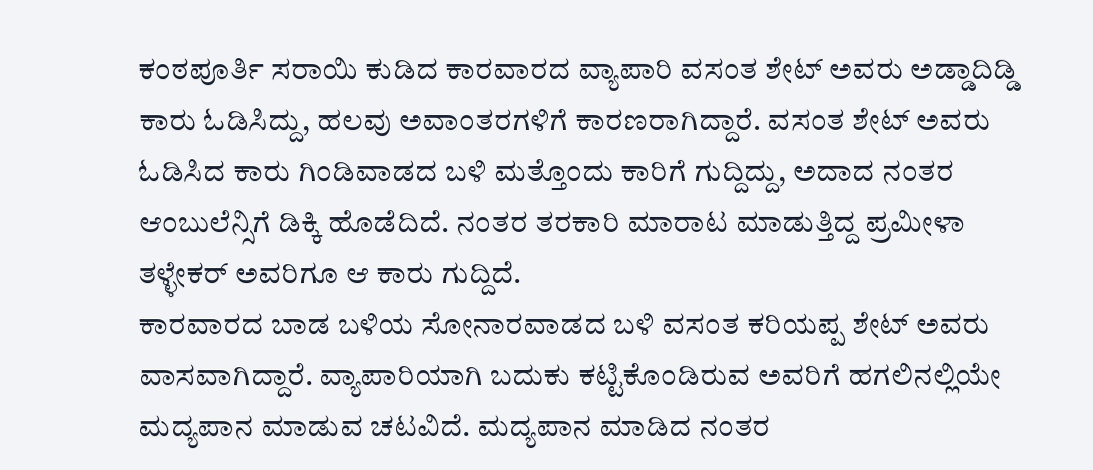ಕಂಠಪೂರ್ತಿ ಸರಾಯಿ ಕುಡಿದ ಕಾರವಾರದ ವ್ಯಾಪಾರಿ ವಸಂತ ಶೇಟ್ ಅವರು ಅಡ್ಡಾದಿಡ್ಡಿ ಕಾರು ಓಡಿಸಿದ್ದು, ಹಲವು ಅವಾಂತರಗಳಿಗೆ ಕಾರಣರಾಗಿದ್ದಾರೆ. ವಸಂತ ಶೇಟ್ ಅವರು ಓಡಿಸಿದ ಕಾರು ಗಿಂಡಿವಾಡದ ಬಳಿ ಮತ್ತೊಂದು ಕಾರಿಗೆ ಗುದ್ದಿದ್ದು, ಅದಾದ ನಂತರ ಆಂಬುಲೆನ್ಸಿಗೆ ಡಿಕ್ಕಿ ಹೊಡೆದಿದೆ. ನಂತರ ತರಕಾರಿ ಮಾರಾಟ ಮಾಡುತ್ತಿದ್ದ ಪ್ರಮೀಳಾ ತಳ್ಳೇಕರ್ ಅವರಿಗೂ ಆ ಕಾರು ಗುದ್ದಿದೆ.
ಕಾರವಾರದ ಬಾಡ ಬಳಿಯ ಸೋನಾರವಾಡದ ಬಳಿ ವಸಂತ ಕರಿಯಪ್ಪ ಶೇಟ್ ಅವರು ವಾಸವಾಗಿದ್ದಾರೆ. ವ್ಯಾಪಾರಿಯಾಗಿ ಬದುಕು ಕಟ್ಟಿಕೊಂಡಿರುವ ಅವರಿಗೆ ಹಗಲಿನಲ್ಲಿಯೇ ಮದ್ಯಪಾನ ಮಾಡುವ ಚಟವಿದೆ. ಮದ್ಯಪಾನ ಮಾಡಿದ ನಂತರ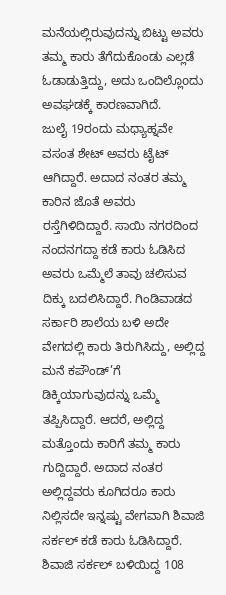ಮನೆಯಲ್ಲಿರುವುದನ್ನು ಬಿಟ್ಟು ಅವರು ತಮ್ಮ ಕಾರು ತೆಗೆದುಕೊಂಡು ಎಲ್ಲಡೆ ಓಡಾಡುತ್ತಿದ್ದು, ಅದು ಒಂದಿಲ್ಲೊoದು ಅವಘಡಕ್ಕೆ ಕಾರಣವಾಗಿದೆ.
ಜುಲೈ 19ರಂದು ಮಧ್ಯಾಹ್ನವೇ ವಸಂತ ಶೇಟ್ ಅವರು ಟೈಟ್ ಆಗಿದ್ದಾರೆ. ಅದಾದ ನಂತರ ತಮ್ಮ ಕಾರಿನ ಜೊತೆ ಅವರು ರಸ್ತೆಗಿಳಿದಿದ್ದಾರೆ. ಸಾಯಿ ನಗರದಿಂದ ನಂದನಗದ್ದಾ ಕಡೆ ಕಾರು ಓಡಿಸಿದ ಅವರು ಒಮ್ಮೆಲೆ ತಾವು ಚಲಿಸುವ ದಿಕ್ಕು ಬದಲಿಸಿದ್ದಾರೆ. ಗಿಂಡಿವಾಡದ ಸರ್ಕಾರಿ ಶಾಲೆಯ ಬಳಿ ಅದೇ ವೇಗದಲ್ಲಿ ಕಾರು ತಿರುಗಿಸಿದ್ದು, ಅಲ್ಲಿದ್ದ ಮನೆ ಕಪೌಂಡ್’ಗೆ ಡಿಕ್ಕಿಯಾಗುವುದನ್ನು ಒಮ್ಮೆ ತಪ್ಪಿಸಿದ್ದಾರೆ. ಆದರೆ, ಅಲ್ಲಿದ್ದ ಮತ್ತೊಂದು ಕಾರಿಗೆ ತಮ್ಮ ಕಾರು ಗುದ್ದಿದ್ದಾರೆ. ಅದಾದ ನಂತರ ಅಲ್ಲಿದ್ದವರು ಕೂಗಿದರೂ ಕಾರು ನಿಲ್ಲಿಸದೇ ಇನ್ನಷ್ಟು ವೇಗವಾಗಿ ಶಿವಾಜಿ ಸರ್ಕಲ್ ಕಡೆ ಕಾರು ಓಡಿಸಿದ್ದಾರೆ. ಶಿವಾಜಿ ಸರ್ಕಲ್ ಬಳಿಯಿದ್ದ 108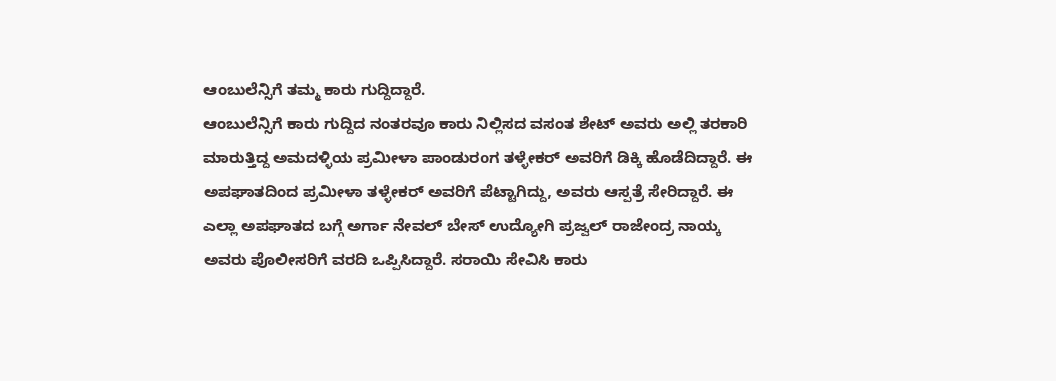ಆಂಬುಲೆನ್ಸಿಗೆ ತಮ್ಮ ಕಾರು ಗುದ್ದಿದ್ದಾರೆ.
ಆಂಬುಲೆನ್ಸಿಗೆ ಕಾರು ಗುದ್ದಿದ ನಂತರವೂ ಕಾರು ನಿಲ್ಲಿಸದ ವಸಂತ ಶೇಟ್ ಅವರು ಅಲ್ಲಿ ತರಕಾರಿ ಮಾರುತ್ತಿದ್ದ ಅಮದಳ್ಳಿಯ ಪ್ರಮೀಳಾ ಪಾಂಡುರoಗ ತಳ್ಳೇಕರ್ ಅವರಿಗೆ ಡಿಕ್ಕಿ ಹೊಡೆದಿದ್ದಾರೆ. ಈ ಅಪಘಾತದಿಂದ ಪ್ರಮೀಳಾ ತಳ್ಳೇಕರ್ ಅವರಿಗೆ ಪೆಟ್ಟಾಗಿದ್ದು, ಅವರು ಆಸ್ಪತ್ರೆ ಸೇರಿದ್ದಾರೆ. ಈ ಎಲ್ಲಾ ಅಪಘಾತದ ಬಗ್ಗೆ ಅರ್ಗಾ ನೇವಲ್ ಬೇಸ್ ಉದ್ಯೋಗಿ ಪ್ರಜ್ವಲ್ ರಾಜೇಂದ್ರ ನಾಯ್ಕ ಅವರು ಪೊಲೀಸರಿಗೆ ವರದಿ ಒಪ್ಪಿಸಿದ್ದಾರೆ. ಸರಾಯಿ ಸೇವಿಸಿ ಕಾರು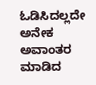ಓಡಿಸಿದಲ್ಲದೇ ಅನೇಕ ಅವಾಂತರ ಮಾಡಿದ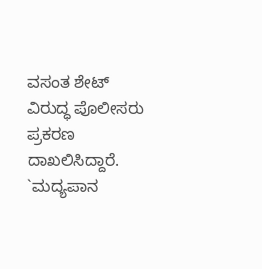ವಸಂತ ಶೇಟ್ ವಿರುದ್ಧ ಪೊಲೀಸರು ಪ್ರಕರಣ ದಾಖಲಿಸಿದ್ದಾರೆ.
`ಮದ್ಯಪಾನ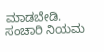ಮಾಡಬೇಡಿ. ಸಂಚಾರಿ ನಿಯಮ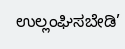ಉಲ್ಲಂಘಿಸಬೇಡಿ’